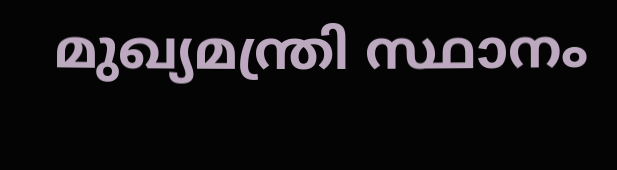മുഖ്യമന്ത്രി സ്ഥാനം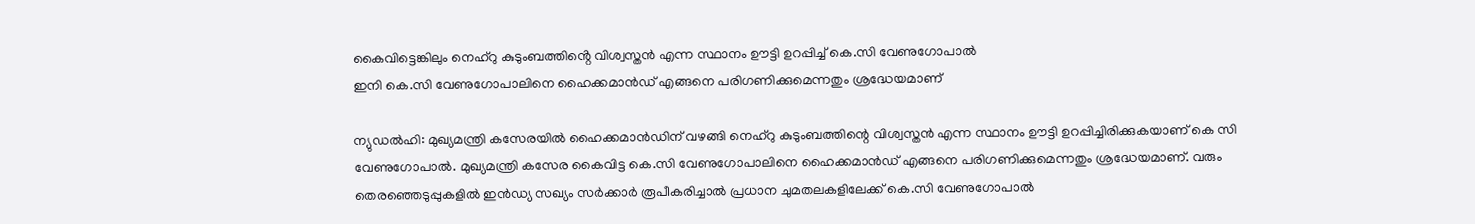കൈവിട്ടെങ്കിലും നെഹ്റു കുടുംബത്തിൻ്റെ വിശ്വസ്തൻ എന്ന സ്ഥാനം ഊട്ടി ഉറപ്പിച്ച് കെ.സി വേണുഗോപാൽ
ഇനി കെ.സി വേണുഗോപാലിനെ ഹൈക്കമാൻഡ് എങ്ങനെ പരിഗണിക്കുമെന്നതും ശ്രദ്ധേയമാണ്

ന്യുഡൽഹി: മുഖ്യമന്ത്രി കസേരയിൽ ഹൈക്കമാൻഡിന് വഴങ്ങി നെഹ്റു കുടുംബത്തിന്റെ വിശ്വസ്തൻ എന്ന സ്ഥാനം ഊട്ടി ഉറപ്പിച്ചിരിക്കുകയാണ് കെ സി വേണുഗോപാൽ. മുഖ്യമന്ത്രി കസേര കൈവിട്ട കെ.സി വേണുഗോപാലിനെ ഹൈക്കമാൻഡ് എങ്ങനെ പരിഗണിക്കുമെന്നതും ശ്രദ്ധേയമാണ്. വരും തെരഞ്ഞെടുപ്പുകളിൽ ഇൻഡ്യ സഖ്യം സർക്കാർ രൂപീകരിച്ചാൽ പ്രധാന ചുമതലകളിലേക്ക് കെ.സി വേണുഗോപാൽ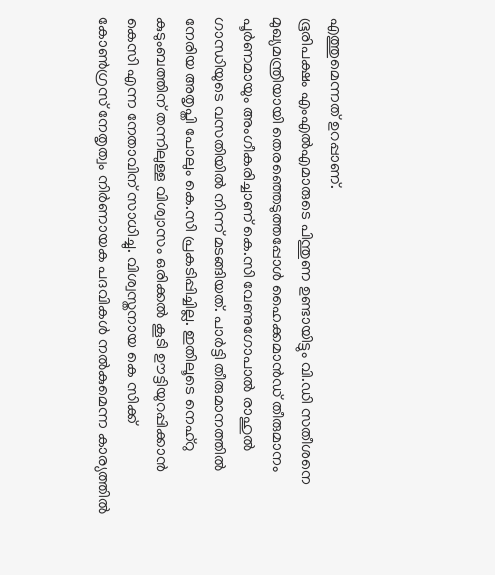എത്തുമെന്നത് ഉറപ്പാണ്.
ഭൂരിപക്ഷം എംഎൽഎമാരുടെ പിന്തുണ ഉണ്ടായിട്ടും വി.ഡി സതീശനെ മുഖ്യമന്ത്രിയായി തെരഞ്ഞെടുത്തപ്പോൾ ഹൈക്കമാൻഡ് തീരുമാനം പൂർണമായും അംഗീകരിച്ചാണ് കെ.സി വേണുഗോപാൽ രാഹുൽ ഗാന്ധിയുടെ വസതിയിൽ നിന്ന് മടങ്ങിയത്. പാർട്ടി തീരുമാനത്തിൽ നേരിയ അതൃപ്തി പോലും കെ.സി പ്രകടിപ്പിച്ചില്ല. ഇതിലൂടെ നെഹ്റു കുടുംബത്തിന് തന്നിലുള്ള വിശ്വാസം ഒരിക്കൽ കൂടി ഊട്ടിയുറപ്പിക്കാൻ കെസി എന്ന നേതാവിന് സാധിച്ചു. വിശ്വസ്തനായ കെ സിക്ക് കോൺഗ്രസ് നേതൃത്വം നിർണായക പദവികൾ നൽകുമെന്ന കാര്യത്തിൽ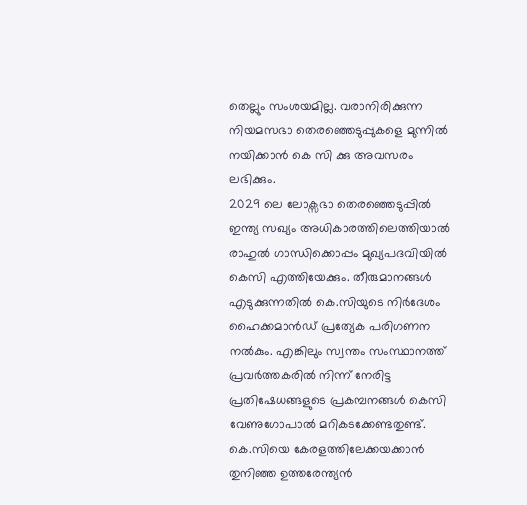തെല്ലും സംശയമില്ല. വരാനിരിക്കുന്ന നിയമസഭാ തെരഞ്ഞെടുപ്പുകളെ മുന്നിൽ നയിക്കാൻ കെ സി ക്കു അവസരം ലഭിക്കും.
2029 ലെ ലോക്സഭാ തെരഞ്ഞെടുപ്പിൽ ഇന്ത്യ സഖ്യം അധികാരത്തിലെത്തിയാൽ രാഹുൽ ഗാന്ധിക്കൊപ്പം മുഖ്യപദവിയിൽ കെസി എത്തിയേക്കും. തീരുമാനങ്ങൾ എടുക്കുന്നതിൽ കെ.സിയുടെ നിർദേശം ഹൈക്കമാൻഡ് പ്രത്യേക പരിഗണന നൽകും. എങ്കിലും സ്വന്തം സംസ്ഥാനത്ത് പ്രവർത്തകരിൽ നിന്ന് നേരിട്ട പ്രതിഷേധങ്ങളുടെ പ്രകമ്പനങ്ങൾ കെസി വേണുഗോപാൽ മറികടക്കേണ്ടതുണ്ട്. കെ.സിയെ കേരളത്തിലേക്കയക്കാൻ തുനിഞ്ഞ ഉത്തരേന്ത്യൻ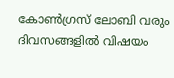കോൺഗ്രസ് ലോബി വരും ദിവസങ്ങളിൽ വിഷയം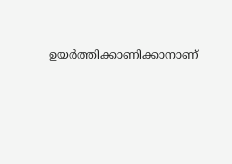ഉയർത്തിക്കാണിക്കാനാണ്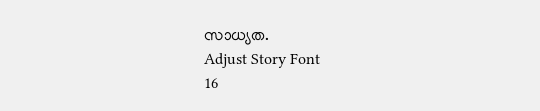സാധ്യത.
Adjust Story Font
16